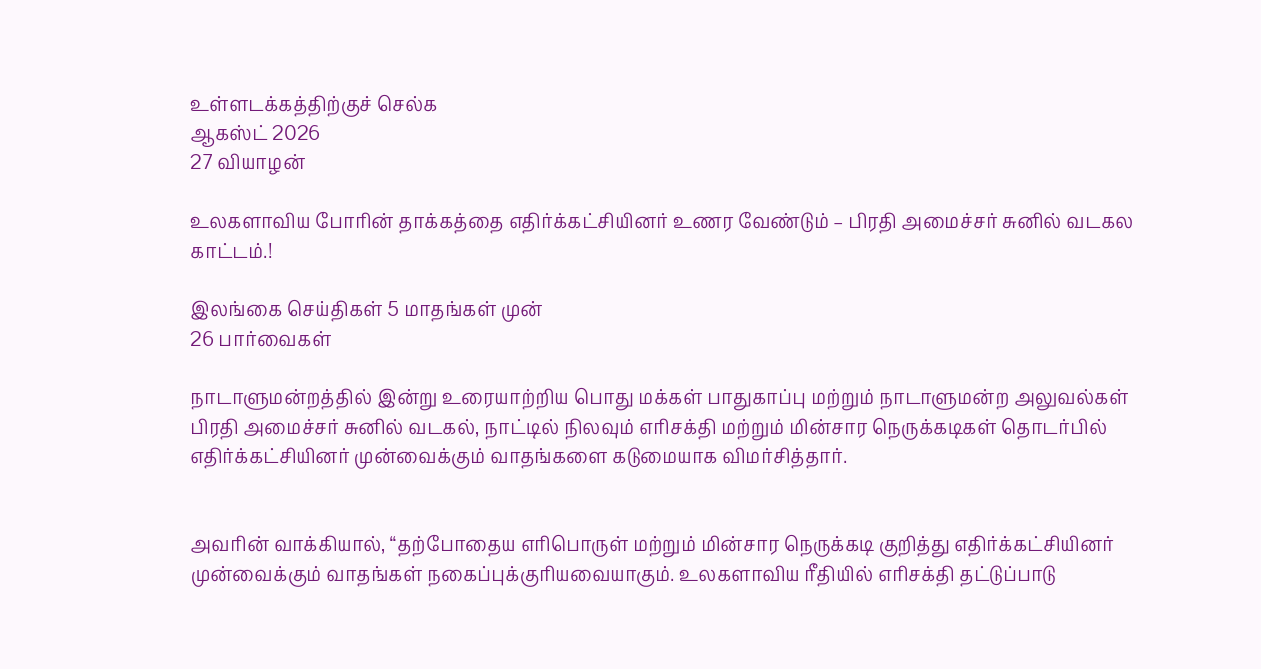உள்ளடக்கத்திற்குச் செல்க
ஆகஸ்ட் 2026
27 வியாழன்

உலகளாவிய போரின் தாக்கத்தை எதிர்க்கட்சியினர் உணர வேண்டும் – பிரதி அமைச்சர் சுனில் வடகல காட்டம்.!

இலங்கை செய்திகள் 5 மாதங்கள் முன்
26 பார்வைகள்

நாடாளுமன்றத்தில் இன்று உரையாற்றிய பொது மக்கள் பாதுகாப்பு மற்றும் நாடாளுமன்ற அலுவல்கள் பிரதி அமைச்சர் சுனில் வடகல், நாட்டில் நிலவும் எரிசக்தி மற்றும் மின்சார நெருக்கடிகள் தொடர்பில் எதிர்க்கட்சியினர் முன்வைக்கும் வாதங்களை கடுமையாக விமர்சித்தார்.


அவரின் வாக்கியால், “தற்போதைய எரிபொருள் மற்றும் மின்சார நெருக்கடி குறித்து எதிர்க்கட்சியினர் முன்வைக்கும் வாதங்கள் நகைப்புக்குரியவையாகும். உலகளாவிய ரீதியில் எரிசக்தி தட்டுப்பாடு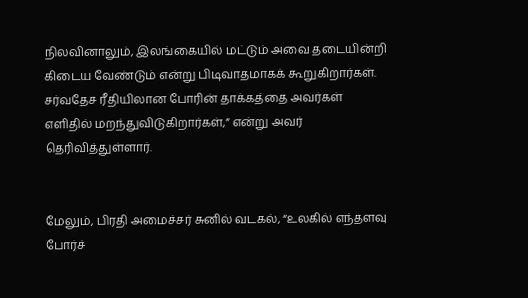நிலவினாலும், இலங்கையில் மட்டும் அவை தடையின்றி கிடைய வேண்டும் என்று பிடிவாதமாகக் கூறுகிறார்கள். சர்வதேச ரீதியிலான போரின் தாக்கத்தை அவர்கள் எளிதில் மறந்துவிடுகிறார்கள்,” என்று அவர் தெரிவித்துள்ளார்.


மேலும், பிரதி அமைச்சர் சுனில் வடகல், “உலகில் எந்தளவு போர்ச்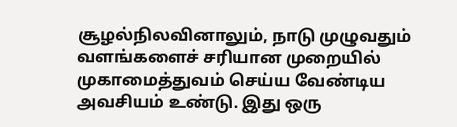சூழல்நிலவினாலும், நாடு முழுவதும் வளங்களைச் சரியான முறையில் முகாமைத்துவம் செய்ய வேண்டிய அவசியம் உண்டு. இது ஒரு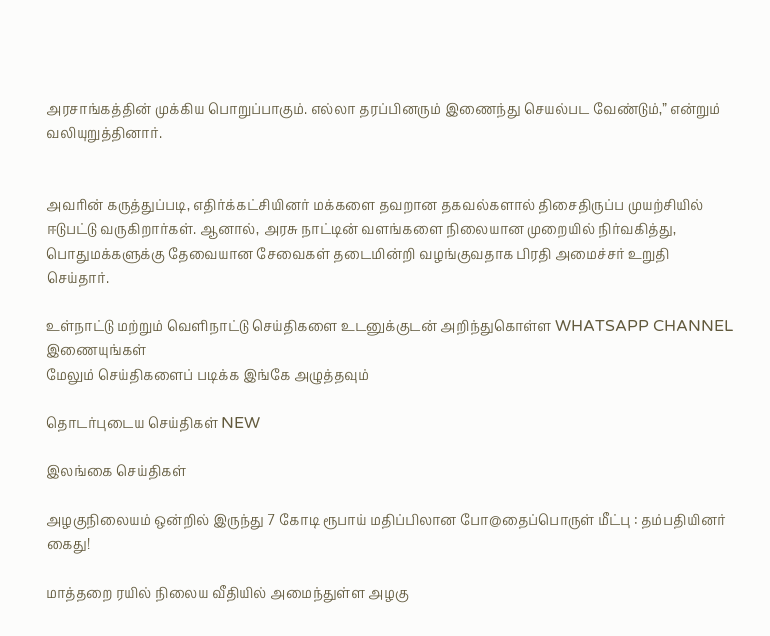அரசாங்கத்தின் முக்கிய பொறுப்பாகும். எல்லா தரப்பினரும் இணைந்து செயல்பட வேண்டும்,” என்றும் வலியுறுத்தினார்.


அவரின் கருத்துப்படி, எதிர்க்கட்சியினர் மக்களை தவறான தகவல்களால் திசைதிருப்ப முயற்சியில் ஈடுபட்டு வருகிறார்கள். ஆனால், அரசு நாட்டின் வளங்களை நிலையான முறையில் நிர்வகித்து, பொதுமக்களுக்கு தேவையான சேவைகள் தடைமின்றி வழங்குவதாக பிரதி அமைச்சர் உறுதி செய்தார்.

உள்நாட்டு மற்றும் வெளிநாட்டு செய்திகளை உடனுக்குடன் அறிந்துகொள்ள WHATSAPP CHANNEL இணையுங்கள்
மேலும் செய்திகளைப் படிக்க இங்கே அழுத்தவும்

தொடர்புடைய செய்திகள் NEW

இலங்கை செய்திகள்

அழகுநிலையம் ஒன்றில் இருந்து 7 கோடி ரூபாய் மதிப்பிலான போ@தைப்பொருள் மீட்பு : தம்பதியினர் கைது!

மாத்தறை ரயில் நிலைய வீதியில் அமைந்துள்ள அழகு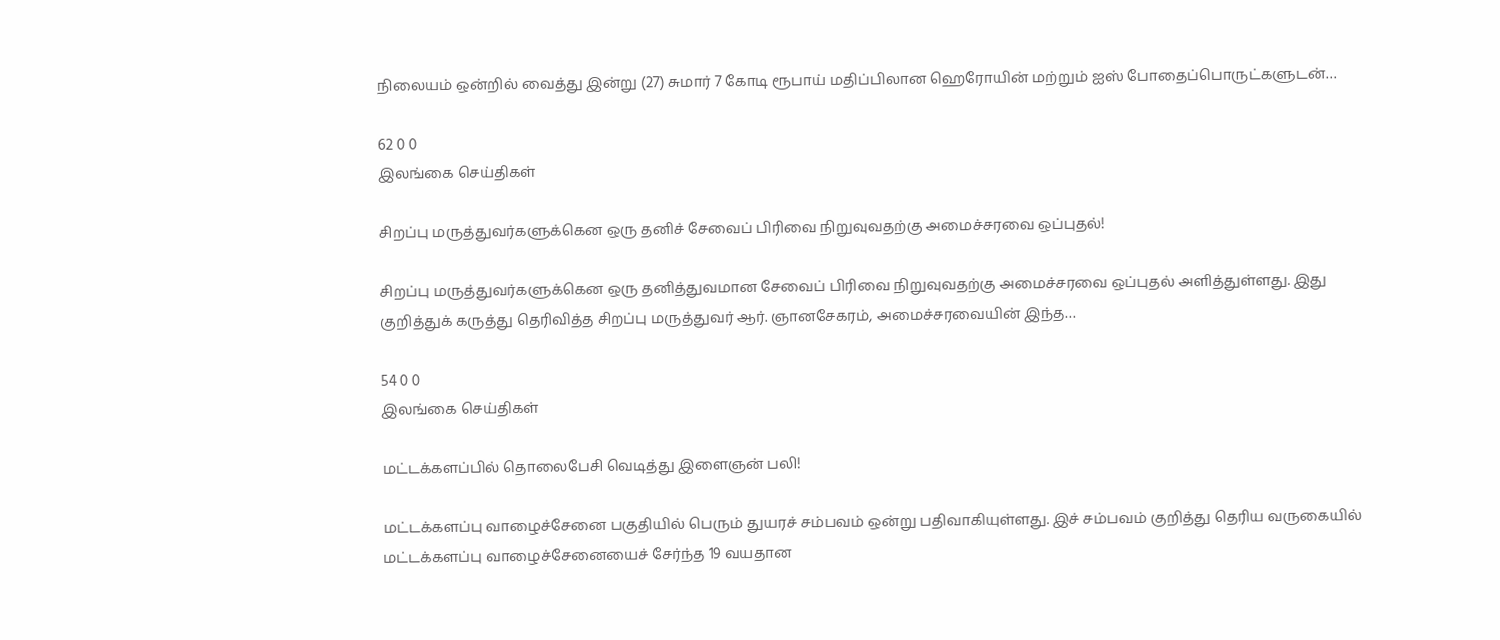நிலையம் ஒன்றில் வைத்து இன்று (27) சுமார் 7 கோடி ரூபாய் மதிப்பிலான ஹெரோயின் மற்றும் ஐஸ் போதைப்பொருட்களுடன்…

62 0 0
இலங்கை செய்திகள்

சிறப்பு மருத்துவர்களுக்கென ஒரு தனிச் சேவைப் பிரிவை நிறுவுவதற்கு அமைச்சரவை ஒப்புதல்!

சிறப்பு மருத்துவர்களுக்கென ஒரு தனித்துவமான சேவைப் பிரிவை நிறுவுவதற்கு அமைச்சரவை ஒப்புதல் அளித்துள்ளது. இது குறித்துக் கருத்து தெரிவித்த சிறப்பு மருத்துவர் ஆர். ஞானசேகரம், அமைச்சரவையின் இந்த…

54 0 0
இலங்கை செய்திகள்

மட்டக்களப்பில் தொலைபேசி வெடித்து இளைஞன் பலி!

மட்டக்களப்பு வாழைச்சேனை பகுதியில் பெரும் துயரச் சம்பவம் ஒன்று பதிவாகியுள்ளது. இச் சம்பவம் குறித்து தெரிய வருகையில் மட்டக்களப்பு வாழைச்சேனையைச் சேர்ந்த 19 வயதான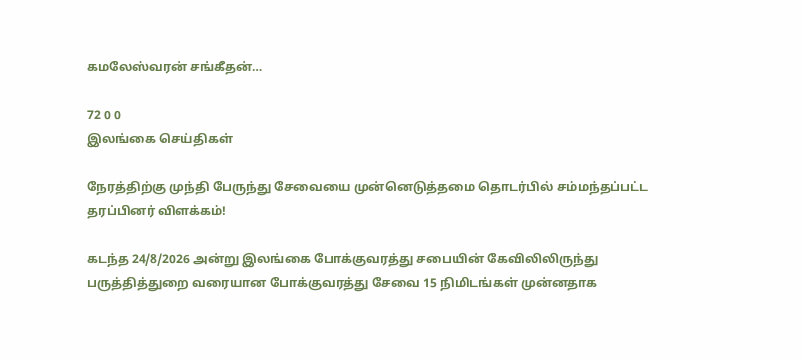கமலேஸ்வரன் சங்கீதன்…

72 0 0
இலங்கை செய்திகள்

நேரத்திற்கு முந்தி பேருந்து சேவையை முன்னெடுத்தமை தொடர்பில் சம்மந்தப்பட்ட தரப்பினர் விளக்கம்!

கடந்த 24/8/2026 அன்று இலங்கை போக்குவரத்து சபையின் கேவிலிலிருந்து பருத்தித்துறை வரையான போக்குவரத்து சேவை 15 நிமிடங்கள் முன்னதாக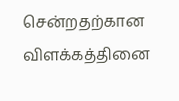சென்றதற்கான விளக்கத்தினை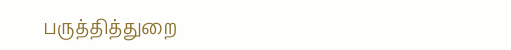பருத்தித்துறை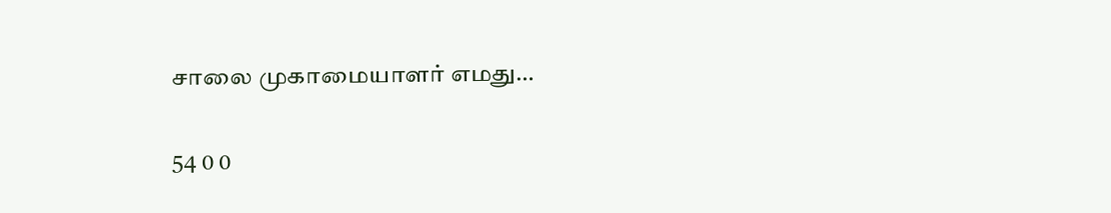சாலை முகாமையாளர் எமது…

54 0 0